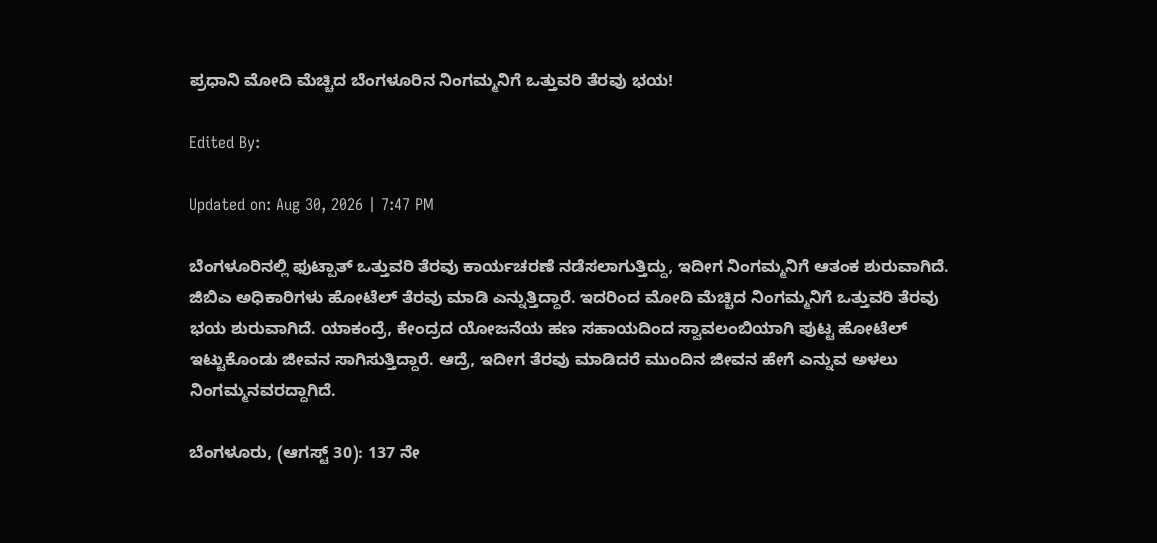ಪ್ರಧಾನಿ ಮೋದಿ ಮೆಚ್ಚಿದ ಬೆಂಗಳೂರಿನ ನಿಂಗಮ್ಮನಿಗೆ ಒತ್ತುವರಿ ತೆರವು ಭಯ!

Edited By:

Updated on: Aug 30, 2026 | 7:47 PM

ಬೆಂಗಳೂರಿನಲ್ಲಿ ಫುಟ್ಪಾತ್ ಒತ್ತುವರಿ ತೆರವು ಕಾರ್ಯಚರಣೆ ನಡೆಸಲಾಗುತ್ತಿದ್ದು, ಇದೀಗ ನಿಂಗಮ್ಮನಿಗೆ ಆತಂಕ ಶುರುವಾಗಿದೆ. ಜಿಬಿಎ ಅಧಿಕಾರಿಗಳು ಹೋಟೆಲ್ ತೆರವು ಮಾಡಿ ಎನ್ನುತ್ತಿದ್ದಾರೆ. ಇದರಿಂದ ಮೋದಿ ಮೆಚ್ಚಿದ ನಿಂಗಮ್ಮನಿಗೆ ಒತ್ತುವರಿ ತೆರವು ಭಯ ಶುರುವಾಗಿದೆ. ಯಾಕಂದ್ರೆ, ಕೇಂದ್ರದ ಯೋಜನೆಯ ಹಣ ಸಹಾಯದಿಂದ ಸ್ವಾವಲಂಬಿಯಾಗಿ ಪುಟ್ಟ ಹೋಟೆಲ್ ಇಟ್ಟುಕೊಂಡು ಜೀವನ ಸಾಗಿಸುತ್ತಿದ್ದಾರೆ. ಆದ್ರೆ, ಇದೀಗ ತೆರವು ಮಾಡಿದರೆ ಮುಂದಿನ ಜೀವನ ಹೇಗೆ ಎನ್ನುವ ಅಳಲು ನಿಂಗಮ್ಮನವರದ್ದಾಗಿದೆ.

ಬೆಂಗಳೂರು, (ಆಗಸ್ಟ್ 30): 137 ನೇ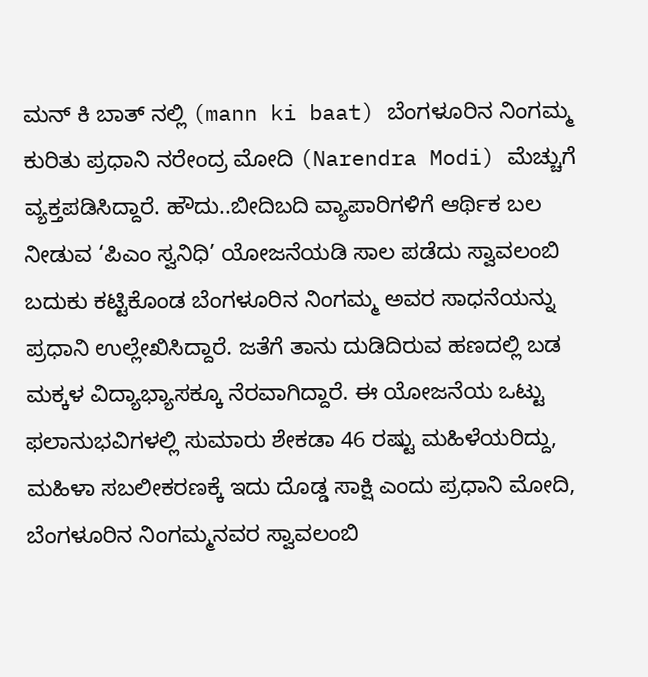ಮನ್ ಕಿ ಬಾತ್ ನಲ್ಲಿ (mann ki baat) ಬೆಂಗಳೂರಿನ ನಿಂಗಮ್ಮ ಕುರಿತು ಪ್ರಧಾನಿ ನರೇಂದ್ರ ಮೋದಿ (Narendra Modi) ಮೆಚ್ಚುಗೆ ವ್ಯಕ್ತಪಡಿಸಿದ್ದಾರೆ. ಹೌದು..ಬೀದಿಬದಿ ವ್ಯಾಪಾರಿಗಳಿಗೆ ಆರ್ಥಿಕ ಬಲ ನೀಡುವ ‘ಪಿಎಂ ಸ್ವನಿಧಿ’ ಯೋಜನೆಯಡಿ ಸಾಲ ಪಡೆದು ಸ್ವಾವಲಂಬಿ ಬದುಕು ಕಟ್ಟಿಕೊಂಡ ಬೆಂಗಳೂರಿನ ನಿಂಗಮ್ಮ ಅವರ ಸಾಧನೆಯನ್ನು ಪ್ರಧಾನಿ ಉಲ್ಲೇಖಿಸಿದ್ದಾರೆ. ಜತೆಗೆ ತಾನು ದುಡಿದಿರುವ ಹಣದಲ್ಲಿ ಬಡ ಮಕ್ಕಳ ವಿದ್ಯಾಭ್ಯಾಸಕ್ಕೂ ನೆರವಾಗಿದ್ದಾರೆ. ಈ ಯೋಜನೆಯ ಒಟ್ಟು ಫಲಾನುಭವಿಗಳಲ್ಲಿ ಸುಮಾರು ಶೇಕಡಾ 46 ರಷ್ಟು ಮಹಿಳೆಯರಿದ್ದು, ಮಹಿಳಾ ಸಬಲೀಕರಣಕ್ಕೆ ಇದು ದೊಡ್ಡ ಸಾಕ್ಷಿ ಎಂದು ಪ್ರಧಾನಿ ಮೋದಿ, ಬೆಂಗಳೂರಿನ ನಿಂಗಮ್ಮನವರ ಸ್ವಾವಲಂಬಿ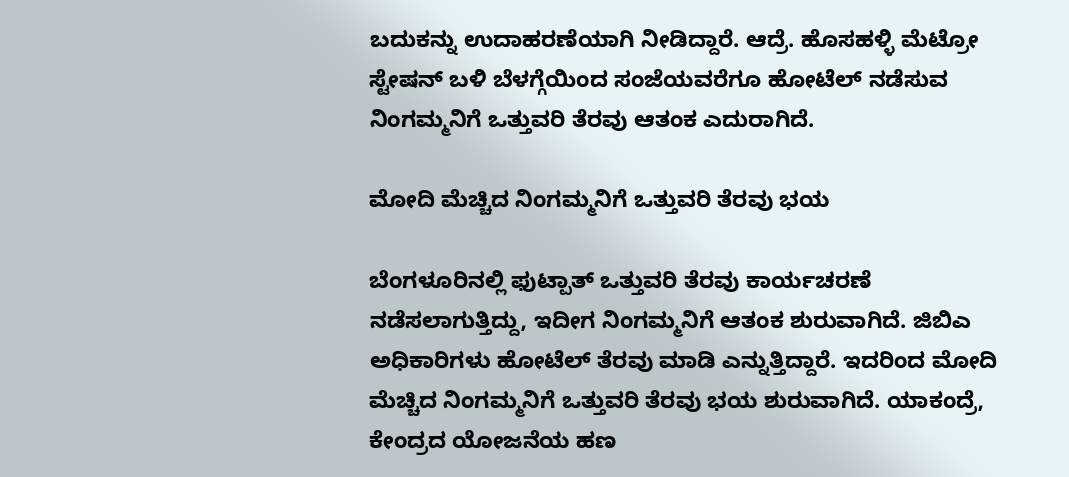ಬದುಕನ್ನು ಉದಾಹರಣೆಯಾಗಿ ನೀಡಿದ್ದಾರೆ. ಆದ್ರೆ. ಹೊಸಹಳ್ಳಿ ಮೆಟ್ರೋ ಸ್ಟೇಷನ್ ಬಳಿ ಬೆಳಗ್ಗೆಯಿಂದ ಸಂಜೆಯವರೆಗೂ ಹೋಟೆಲ್ ನಡೆಸುವ ನಿಂಗಮ್ಮನಿಗೆ ಒತ್ತುವರಿ ತೆರವು ಆತಂಕ ಎದುರಾಗಿದೆ.

ಮೋದಿ ಮೆಚ್ಚಿದ ನಿಂಗಮ್ಮನಿಗೆ ಒತ್ತುವರಿ ತೆರವು ಭಯ

ಬೆಂಗಳೂರಿನಲ್ಲಿ ಫುಟ್ಪಾತ್ ಒತ್ತುವರಿ ತೆರವು ಕಾರ್ಯಚರಣೆ ನಡೆಸಲಾಗುತ್ತಿದ್ದು, ಇದೀಗ ನಿಂಗಮ್ಮನಿಗೆ ಆತಂಕ ಶುರುವಾಗಿದೆ. ಜಿಬಿಎ ಅಧಿಕಾರಿಗಳು ಹೋಟೆಲ್ ತೆರವು ಮಾಡಿ ಎನ್ನುತ್ತಿದ್ದಾರೆ. ಇದರಿಂದ ಮೋದಿ ಮೆಚ್ಚಿದ ನಿಂಗಮ್ಮನಿಗೆ ಒತ್ತುವರಿ ತೆರವು ಭಯ ಶುರುವಾಗಿದೆ. ಯಾಕಂದ್ರೆ, ಕೇಂದ್ರದ ಯೋಜನೆಯ ಹಣ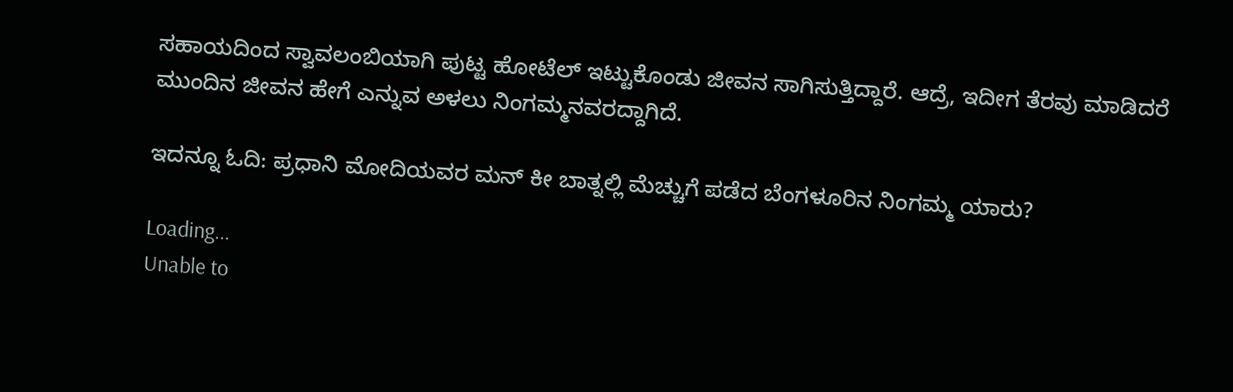ಸಹಾಯದಿಂದ ಸ್ವಾವಲಂಬಿಯಾಗಿ ಪುಟ್ಟ ಹೋಟೆಲ್ ಇಟ್ಟುಕೊಂಡು ಜೀವನ ಸಾಗಿಸುತ್ತಿದ್ದಾರೆ. ಆದ್ರೆ, ಇದೀಗ ತೆರವು ಮಾಡಿದರೆ ಮುಂದಿನ ಜೀವನ ಹೇಗೆ ಎನ್ನುವ ಅಳಲು ನಿಂಗಮ್ಮನವರದ್ದಾಗಿದೆ.

ಇದನ್ನೂ ಓದಿ: ಪ್ರಧಾನಿ ಮೋದಿಯವರ ಮನ್ ಕೀ ಬಾತ್ನಲ್ಲಿ ಮೆಚ್ಚುಗೆ ಪಡೆದ ಬೆಂಗಳೂರಿನ ನಿಂಗಮ್ಮ ಯಾರು?

Loading...
Unable to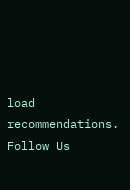load recommendations.
Follow Us